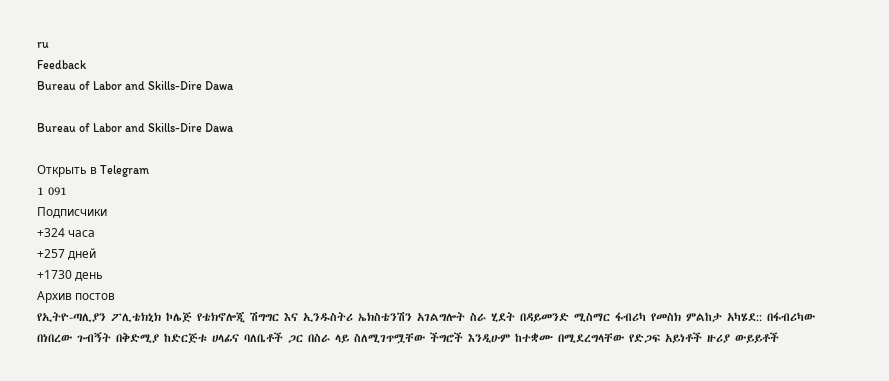ru
Feedback
Bureau of Labor and Skills-Dire Dawa

Bureau of Labor and Skills-Dire Dawa

Открыть в Telegram
1 091
Подписчики
+324 часа
+257 дней
+1730 день
Архив постов
የኢትዮ-ጣሊያን ፖሊቴክኒክ ኮሌጅ የቴክኖሎጂ ሽግግር እና ኢንዱስትሪ ኤክስቴንሽን አገልግሎት ስራ ሂደት በዳይመንድ ሚስማር ፋብሪካ የመስክ ምልከታ አካሄደ:: በፋብሪካው በነበረው ጉብኝት በቅድሚያ ከድርጅቱ ሀላፊና ባለቤቶች ጋር በስራ ላይ ስለሚገጥሟቸው ችግሮች እንዲሁም ከተቋሙ በሚደረግላቸው የድጋፍ አይነቶች ዙሪያ ውይይቶች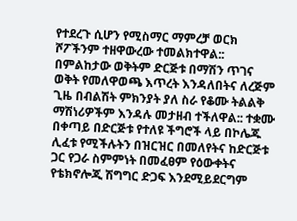የተደረጉ ሲሆን የሚስማር ማምረቻ ወርክ ሾፖችንም ተዘዋውረው ተመልክተዋል:: በምልከታው ወቅትም ድርጅቱ በማሽን ጥገና ወቅት የመለዋወጫ እጥረት እንዳለበትና ለረጅም ጊዜ በብልሽት ምክንያት ያለ ስራ የቆሙ ትልልቅ ማሽነሪዎችም እንዳሉ መታዘብ ተችለዋል:: ተቋሙ በቀጣይ በድርጅቱ የተለዩ ችግሮች ላይ በኮሌጁ ሊፈቱ የሚችሉትን በዝርዝር በመለየትና ከድርጅቱ ጋር የጋራ ስምምነት በመፈፀም የዕውቀትና የቴክኖሎጂ ሽግግር ድጋፍ እንደሚይደርግም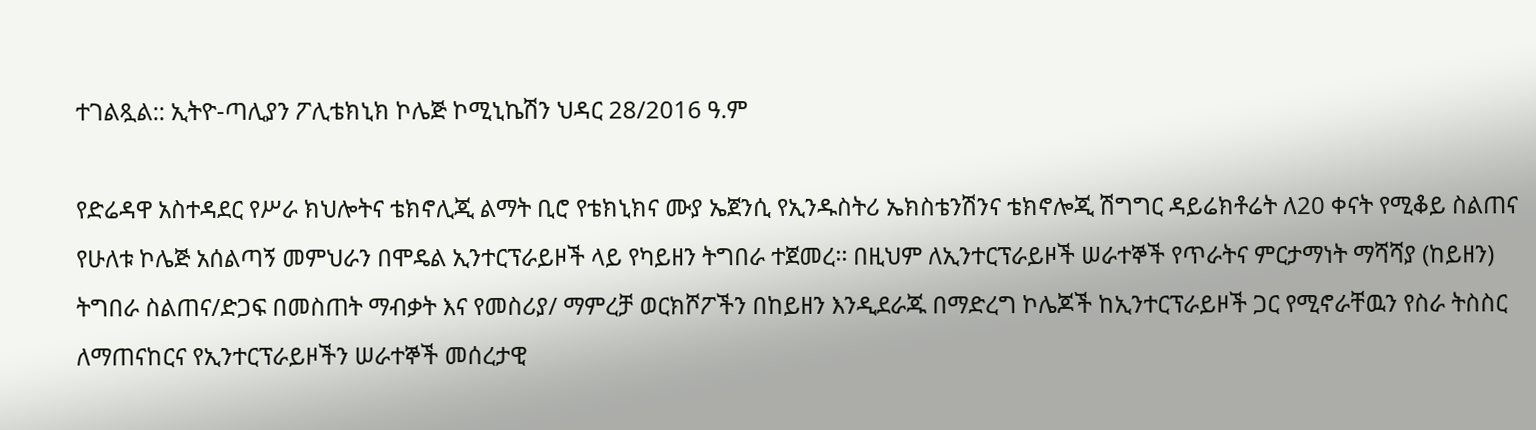ተገልጿል:: ኢትዮ-ጣሊያን ፖሊቴክኒክ ኮሌጅ ኮሚኒኬሽን ህዳር 28/2016 ዓ.ም

የድሬዳዋ አስተዳደር የሥራ ክህሎትና ቴክኖሊጂ ልማት ቢሮ የቴክኒክና ሙያ ኤጀንሲ የኢንዱስትሪ ኤክስቴንሽንና ቴክኖሎጂ ሽግግር ዳይሬክቶሬት ለ20 ቀናት የሚቆይ ስልጠና የሁለቱ ኮሌጅ አሰልጣኝ መምህራን በሞዴል ኢንተርፕራይዞች ላይ የካይዘን ትግበራ ተጀመረ፡፡ በዚህም ለኢንተርፕራይዞች ሠራተኞች የጥራትና ምርታማነት ማሻሻያ (ከይዘን) ትግበራ ስልጠና/ድጋፍ በመስጠት ማብቃት እና የመስሪያ/ ማምረቻ ወርክሾፖችን በከይዘን እንዲደራጁ በማድረግ ኮሌጆች ከኢንተርፕራይዞች ጋር የሚኖራቸዉን የስራ ትስስር ለማጠናከርና የኢንተርፕራይዞችን ሠራተኞች መሰረታዊ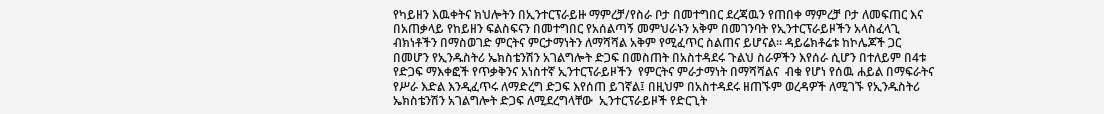የካይዘን እዉቀትና ክህሎትን በኢንተርፕራይዙ ማምረቻ/የስራ ቦታ በመተግበር ደረጃዉን የጠበቀ ማምረቻ ቦታ ለመፍጠር እና በአጠቃላይ የከይዘን ፍልስፍናን በመተግበር የአሰልጣኝ መምህራኑን አቅም በመገንባት የኢንተርፕራይዞችን አላስፈላጊ ብክነቶችን በማስወገድ ምርትና ምርታማነትን ለማሻሻል አቅም የሚፈጥር ስልጠና ይሆናል፡፡ ዳይሬክቶሬቱ ከኮሌጆች ጋር በመሆን የኢንዱስትሪ ኤክስቴንሽን አገልግሎት ድጋፍ በመስጠት በአስተዳደሩ ጉልህ ስራዎችን እየሰራ ሲሆን በተለይም በ4ቱ የድጋፍ ማእቀፎች የጥቃቅንና አነስተኛ ኢንተርፕራይዞችን  የምርትና ምራታማነት በማሻሻልና  ብቁ የሆነ የሰዉ ሐይል በማፍራትና የሥራ እድል እንዲፈጥሩ ለማድረግ ድጋፍ እየሰጠ ይገኛል፤ በዚህም በአስተዳደሩ ዘጠኙም ወረዳዎች ለሚገኙ የኢንዱስትሪ ኤክስቴንሽን አገልግሎት ድጋፍ ለሚደረግላቸው  ኢንተርፕራይዞች የድርጊት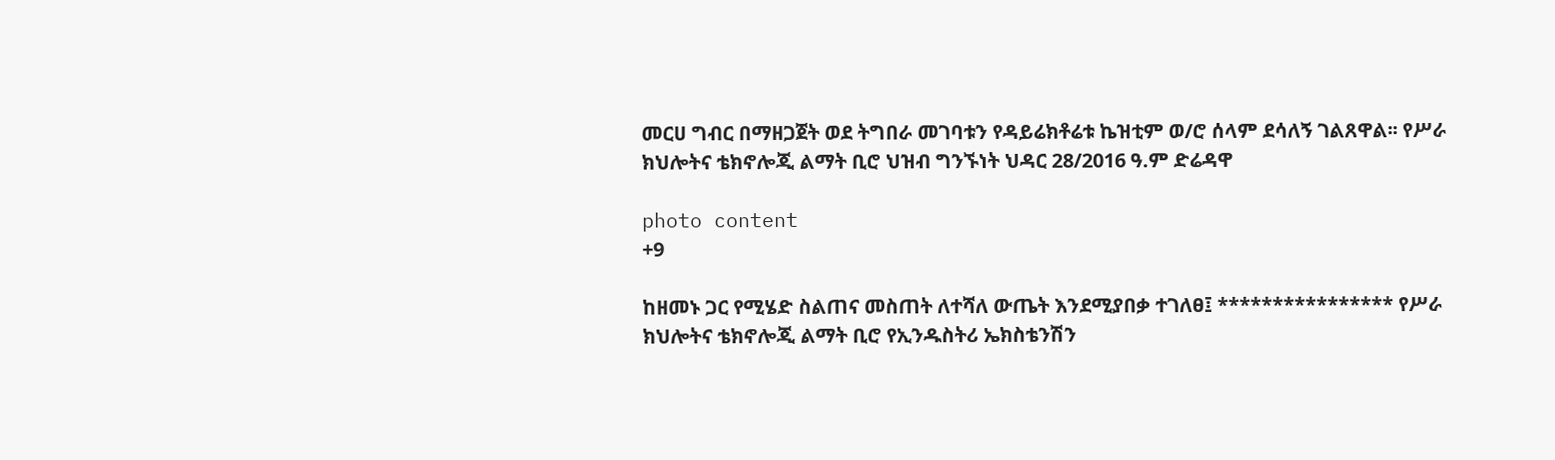መርሀ ግብር በማዘጋጀት ወደ ትግበራ መገባቱን የዳይሬክቶሬቱ ኬዝቲም ወ/ሮ ሰላም ደሳለኝ ገልጸዋል፡፡ የሥራ ክህሎትና ቴክኖሎጂ ልማት ቢሮ ህዝብ ግንኙነት ህዳር 28/2016 ዓ.ም ድሬዳዋ

photo content
+9

ከዘመኑ ጋር የሚሄድ ስልጠና መስጠት ለተሻለ ውጤት እንደሚያበቃ ተገለፀ፤ **************** የሥራ ክህሎትና ቴክኖሎጂ ልማት ቢሮ የኢንዱስትሪ ኤክስቴንሽን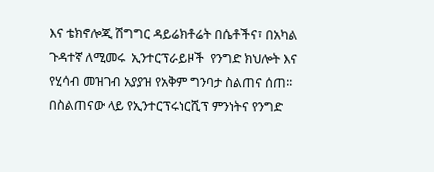እና ቴክኖሎጂ ሽግግር ዳይሬክቶሬት በሴቶችና፣ በአካል ጉዳተኛ ለሚመሩ  ኢንተርፕራይዞች  የንግድ ክህሎት እና የሂሳብ መዝገብ አያያዝ የአቅም ግንባታ ስልጠና ሰጠ፡፡ በስልጠናው ላይ የኢንተርፕሩነርሺፕ ምንነትና የንግድ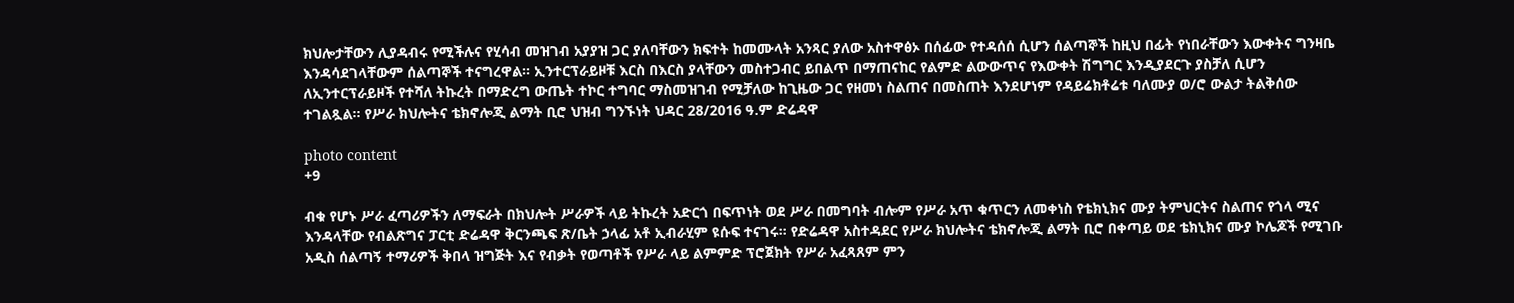ክህሎታቸውን ሊያዳብሩ የሚችሉና የሂሳብ መዝገብ አያያዝ ጋር ያለባቸውን ክፍተት ከመሙላት አንጻር ያለው አስተዋፅኦ በሰፊው የተዳሰሰ ሲሆን ሰልጣኞች ከዚህ በፊት የነበራቸውን እውቀትና ግንዛቤ እንዳሳደገላቸውም ሰልጣኞች ተናግረዋል፡፡ ኢንተርፕራይዞቹ እርስ በእርስ ያላቸውን መስተጋብር ይበልጥ በማጠናከር የልምድ ልውውጥና የእውቀት ሽግግር እንዲያደርጉ ያስቻለ ሲሆን  ለኢንተርፕራይዞች የተሻለ ትኩረት በማድረግ ውጤት ተኮር ተግባር ማስመዝገብ የሚቻለው ከጊዜው ጋር የዘመነ ስልጠና በመስጠት እንደሆነም የዳይሬክቶሬቱ ባለሙያ ወ/ሮ ውልታ ትልቅሰው  ተገልጿል፡፡ የሥራ ክህሎትና ቴክኖሎጂ ልማት ቢሮ ህዝብ ግንኙነት ህዳር 28/2016 ዓ.ም ድሬዳዋ

photo content
+9

ብቁ የሆኑ ሥራ ፈጣሪዎችን ለማፍራት በክህሎት ሥራዎች ላይ ትኩረት አድርጎ በፍጥነት ወደ ሥራ በመግባት ብሎም የሥራ አጥ ቁጥርን ለመቀነስ የቴክኒክና ሙያ ትምህርትና ስልጠና የጎላ ሚና እንዳላቸው የብልጽግና ፓርቲ ድሬዳዋ ቅርንጫፍ ጽ/ቤት ኃላፊ አቶ ኢብራሂም ዩሱፍ ተናገሩ፡፡ የድሬዳዋ አስተዳደር የሥራ ክህሎትና ቴክኖሎጂ ልማት ቢሮ በቀጣይ ወደ ቴክኒክና ሙያ ኮሌጆች የሚገቡ አዲስ ሰልጣኝ ተማሪዎች ቅበላ ዝግጅት እና የብቃት የወጣቶች የሥራ ላይ ልምምድ ፕሮጀክት የሥራ አፈጻጸም ምን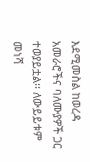እደሚመስል ከወረዳ አመራሮችና ባለሙያዎች ጋር ተወያይቷል፡፡ ለውይይቱም መነሻ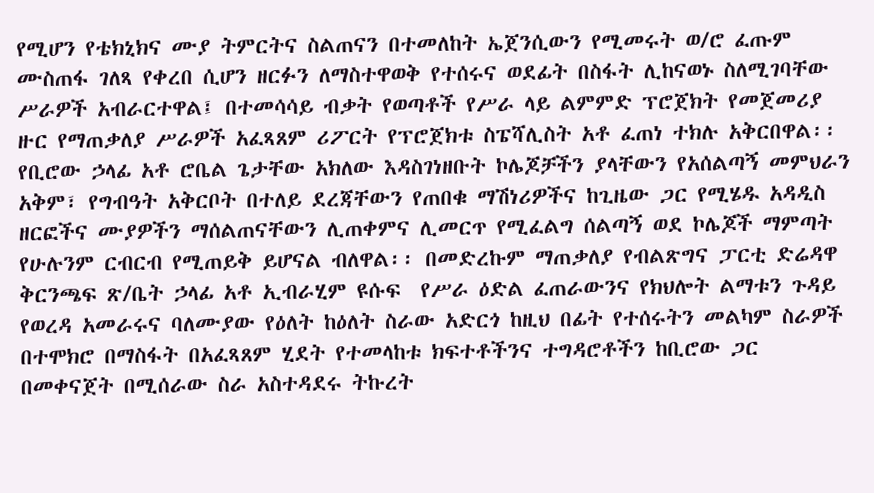የሚሆን የቴክኒክና ሙያ ትምርትና ስልጠናን በተመለከት ኤጀንሲውን የሚመሩት ወ/ሮ ፈጡም ሙስጠፋ ገለጻ የቀረበ ሲሆን ዘርፉን ለማስተዋወቅ የተሰሩና ወደፊት በስፋት ሊከናወኑ ስለሚገባቸው ሥራዎች አብራርተዋል፤ በተመሳሳይ ብቃት የወጣቶች የሥራ ላይ ልምምድ ፕሮጀክት የመጀመሪያ ዙር የማጠቃለያ ሥራዎች አፈጻጸም ሪፖርት የፕሮጀክቱ ስፔሻሊስት አቶ ፈጠነ ተክሉ አቅርበዋል፡፡ የቢሮው ኃላፊ አቶ ሮቤል ጌታቸው አክለው እዳስገነዘቡት ኮሌጆቻችን ያላቸውን የአሰልጣኝ መምህራን አቅም፣ የግብዓት አቅርቦት በተለይ ደረጃቸውን የጠበቁ ማሽነሪዎችና ከጊዜው ጋር የሚሄዱ አዳዲስ ዘርፎችና ሙያዎችን ማሰልጠናቸውን ሊጠቀምና ሊመርጥ የሚፈልግ ሰልጣኝ ወደ ኮሌጆች ማምጣት የሁሉንም ርብርብ የሚጠይቅ ይሆናል ብለዋል፡፡ በመድረኩም ማጠቃለያ የብልጽግና ፓርቲ ድሬዳዋ ቅርንጫፍ ጽ/ቤት ኃላፊ አቶ ኢብራሂም ዩሱፍ  የሥራ ዕድል ፈጠራውንና የክህሎት ልማቱን ጉዳይ የወረዳ አመራሩና ባለሙያው የዕለት ከዕለት ስራው አድርጎ ከዚህ በፊት የተሰሩትን መልካም ስራዎች በተሞክሮ በማስፋት በአፈጻጸም ሂደት የተመላከቱ ክፍተቶችንና ተግዳሮቶችን ከቢሮው ጋር በመቀናጀት በሚሰራው ስራ አስተዳደሩ ትኩረት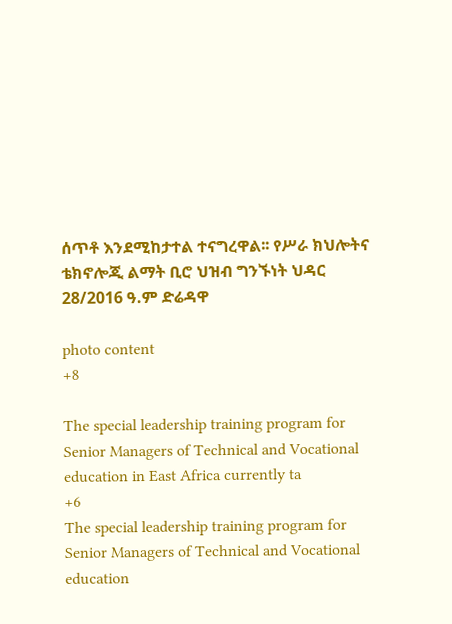ሰጥቶ እንደሚከታተል ተናግረዋል፡፡ የሥራ ክህሎትና ቴክኖሎጂ ልማት ቢሮ ህዝብ ግንኙነት ህዳር 28/2016 ዓ.ም ድሬዳዋ

photo content
+8

The special leadership training program for Senior Managers of Technical and Vocational education in East Africa currently ta
+6
The special leadership training program for Senior Managers of Technical and Vocational education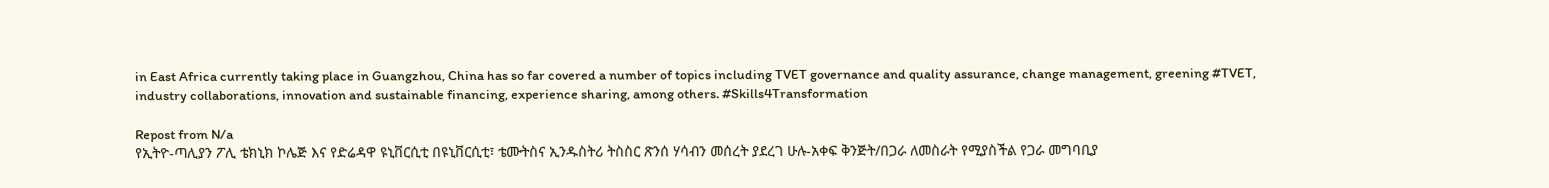in East Africa currently taking place in Guangzhou, China has so far covered a number of topics including TVET governance and quality assurance, change management, greening #TVET, industry collaborations, innovation and sustainable financing, experience sharing, among others. #Skills4Transformation

Repost from N/a
የኢትዮ-ጣሊያን ፖሊ ቴክኒክ ኮሌጅ እና የድሬዳዋ ዩኒቨርሲቲ በዩኒቨርሲቲ፣ ቴሙትስና ኢንዱስትሪ ትስስር ጽንሰ ሃሳብን መሰረት ያደረገ ሁሉ-አቀፍ ቅንጅት/በጋራ ለመስራት የሚያስችል የጋራ መግባቢያ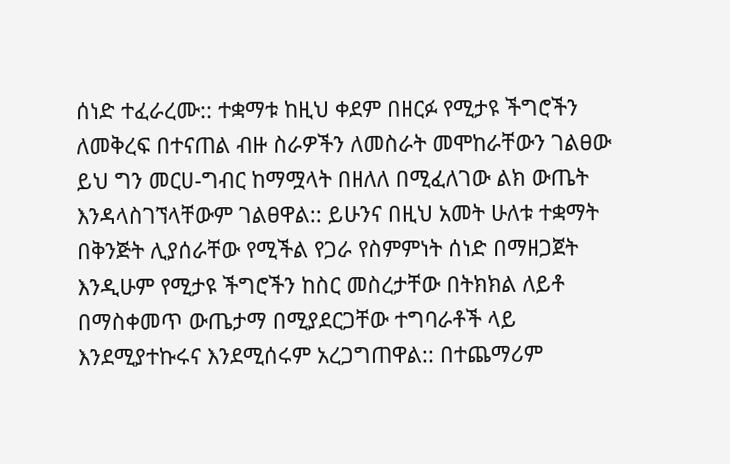ሰነድ ተፈራረሙ:: ተቋማቱ ከዚህ ቀደም በዘርፉ የሚታዩ ችግሮችን ለመቅረፍ በተናጠል ብዙ ስራዎችን ለመስራት መሞከራቸውን ገልፀው ይህ ግን መርሀ-ግብር ከማሟላት በዘለለ በሚፈለገው ልክ ውጤት እንዳላስገኘላቸውም ገልፀዋል:: ይሁንና በዚህ አመት ሁለቱ ተቋማት በቅንጅት ሊያሰራቸው የሚችል የጋራ የስምምነት ሰነድ በማዘጋጀት እንዲሁም የሚታዩ ችግሮችን ከስር መስረታቸው በትክክል ለይቶ በማስቀመጥ ውጤታማ በሚያደርጋቸው ተግባራቶች ላይ እንደሚያተኩሩና እንደሚሰሩም አረጋግጠዋል:: በተጨማሪም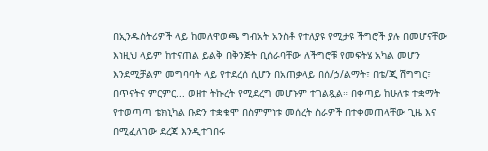በኢንዱስትሪዎች ላይ ከመለዋወጫ ግብአት አንስቶ የተለያዩ የሚታዩ ችግሮች ያሉ በመሆናቸው እነዚህ ላይም ከተናጠል ይልቅ በቅንጅት ቢሰራባቸው ለችግሮቹ የመፍትሄ አካል መሆን እንደሚቻልም መግባባት ላይ የተደረሰ ሲሆን በአጠቃላይ በሰ/ኃ/ልማት፣ በቴ/ጂ ሽግግር፣ በጥናትና ምርምር... ወዘተ ትኩረት የሚደረግ መሆኑም ተገልጿል። በቀጣይ ከሁለቱ ተቋማት የተወጣጣ ቴክኒካል ቡድን ተቋቁሞ በስምምነቱ መሰረት ስራዎች በተቀመጠላቸው ጊዜ እና በሚፈለገው ደረጃ እንዲተገበሩ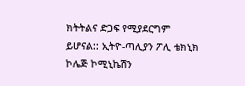ክትትልና ድጋፍ የሚያደርግም ይሆናል:: ኢትዮ-ጣሊያን ፖሊ ቴክኒክ ኮሌጅ ኮሚኒኬሽን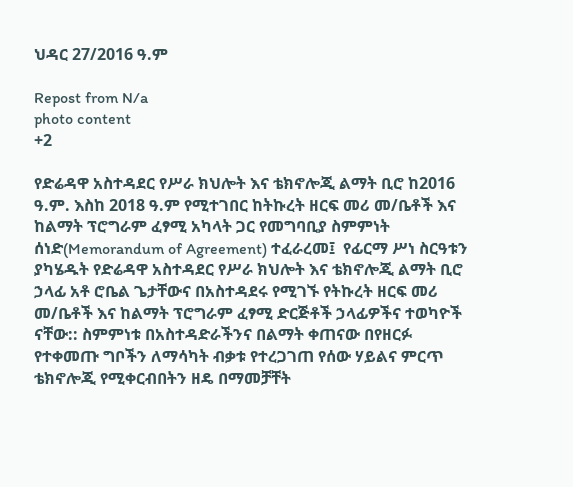ህዳር 27/2016 ዓ.ም

Repost from N/a
photo content
+2

የድሬዳዋ አስተዳደር የሥራ ክህሎት እና ቴክኖሎጂ ልማት ቢሮ ከ2016 ዓ.ም. እስከ 2018 ዓ.ም የሚተገበር ከትኩረት ዘርፍ መሪ መ/ቤቶች እና ከልማት ፕሮግራም ፈፃሚ አካላት ጋር የመግባቢያ ስምምነት ሰነድ(Memorandum of Agreement) ተፈራረመ፤  የፊርማ ሥነ ስርዓቱን ያካሄዱት የድሬዳዋ አስተዳደር የሥራ ክህሎት እና ቴክኖሎጂ ልማት ቢሮ ኃላፊ አቶ ሮቤል ጌታቸውና በአስተዳደሩ የሚገኙ የትኩረት ዘርፍ መሪ መ/ቤቶች እና ከልማት ፕሮግራም ፈፃሚ ድርጅቶች ኃላፊዎችና ተወካዮች ናቸው:: ስምምነቱ በአስተዳድራችንና በልማት ቀጠናው በየዘርፉ የተቀመጡ ግቦችን ለማሳካት ብቃቱ የተረጋገጠ የሰው ሃይልና ምርጥ ቴክኖሎጂ የሚቀርብበትን ዘዴ በማመቻቸት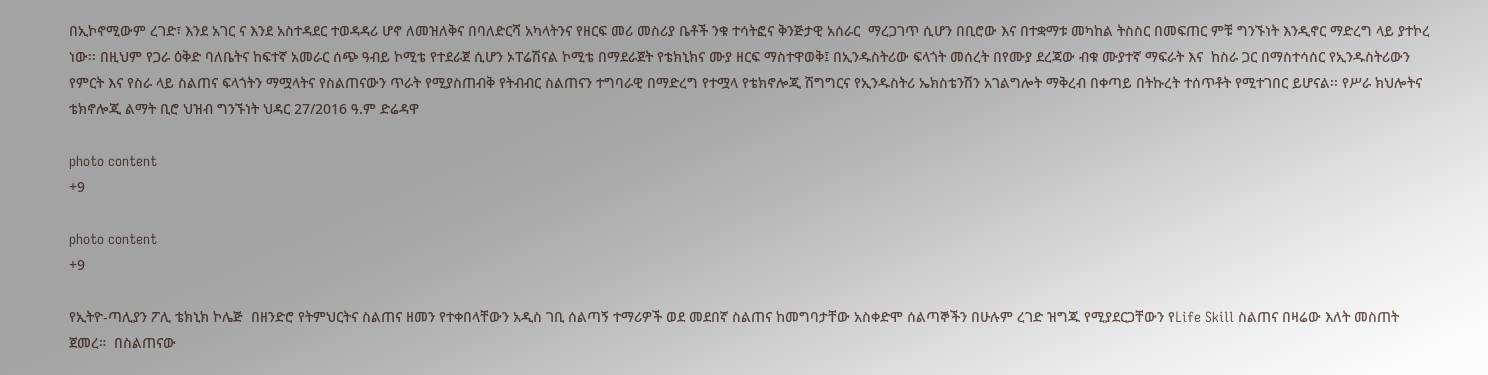በኢኮኖሚውም ረገድ፣ እንደ አገር ና እንደ አስተዳደር ተወዳዳሪ ሆኖ ለመዝለቅና በባለድርሻ አካላትንና የዘርፍ መሪ መስሪያ ቤቶች ንቁ ተሳትፎና ቅንጅታዊ አሰራር  ማረጋገጥ ሲሆን በቢሮው እና በተቋማቱ መካከል ትስስር በመፍጠር ምቹ ግንኙነት እንዲኖር ማድረግ ላይ ያተኮረ ነው፡፡ በዚህም የጋራ ዕቅድ ባለቤትና ከፍተኛ አመራር ሰጭ ዓብይ ኮሚቴ የተደራጀ ሲሆን ኦፐሬሽናል ኮሚቴ በማደራጀት የቴክኒክና ሙያ ዘርፍ ማስተዋወቅ፤ በኢንዱስትሪው ፍላጎት መሰረት በየሙያ ደረጃው ብቁ ሙያተኛ ማፍራት እና  ከስራ ጋር በማስተሳሰር የኢንዱስትሪውን የምርት እና የስራ ላይ ስልጠና ፍላጎትን ማሟላትና የስልጠናውን ጥራት የሚያስጠብቅ የትብብር ስልጠናን ተግባራዊ በማድረግ የተሟላ የቴክኖሎጂ ሽግግርና የኢንዱስትሪ ኤክስቴንሽን አገልግሎት ማቅረብ በቀጣይ በትኩረት ተሰጥቶት የሚተገበር ይሆናል፡፡ የሥራ ክህሎትና ቴክኖሎጂ ልማት ቢሮ ህዝብ ግንኙነት ህዳር 27/2016 ዓ.ም ድሬዳዋ

photo content
+9

photo content
+9

የኢትዮ-ጣሊያን ፖሊ ቴክኒክ ኮሌጅ  በዘንድሮ የትምህርትና ስልጠና ዘመን የተቀበላቸውን አዲስ ገቢ ሰልጣኝ ተማሪዎች ወደ መደበኛ ስልጠና ከመግባታቸው አስቀድሞ ሰልጣኞችን በሁሉም ረገድ ዝግጁ የሚያደርጋቸውን የLife Skill ስልጠና በዛሬው እለት መስጠት ጀመረ።  በስልጠናው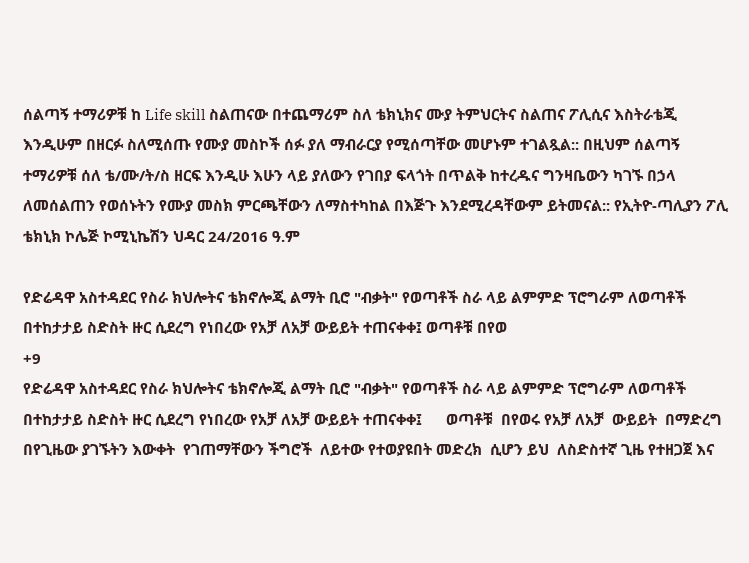ሰልጣኝ ተማሪዎቹ ከ Life skill ስልጠናው በተጨማሪም ስለ ቴክኒክና ሙያ ትምህርትና ስልጠና ፖሊሲና እስትራቴጂ እንዲሁም በዘርፉ ስለሚሰጡ የሙያ መስኮች ሰፉ ያለ ማብራርያ የሚሰጣቸው መሆኑም ተገልጿል:: በዚህም ሰልጣኝ ተማሪዎቹ ሰለ ቴ/ሙ/ት/ስ ዘርፍ እንዲሁ እሁን ላይ ያለውን የገበያ ፍላጎት በጥልቅ ከተረዱና ግንዛቤውን ካገኙ በኃላ ለመሰልጠን የወሰኑትን የሙያ መስክ ምርጫቸውን ለማስተካከል በእጅጉ እንደሚረዳቸውም ይትመናል:: የኢትዮ-ጣሊያን ፖሊ ቴክኒክ ኮሌጅ ኮሚኒኬሽን ህዳር 24/2016 ዓ.ም

የድሬዳዋ አስተዳደር የስራ ክህሎትና ቴክኖሎጂ ልማት ቢሮ "ብቃት" የወጣቶች ስራ ላይ ልምምድ ፕሮግራም ለወጣቶች በተከታታይ ስድስት ዙር ሲደረግ የነበረው የአቻ ለአቻ ውይይት ተጠናቀቀ፤ ወጣቶቹ በየወ
+9
የድሬዳዋ አስተዳደር የስራ ክህሎትና ቴክኖሎጂ ልማት ቢሮ "ብቃት" የወጣቶች ስራ ላይ ልምምድ ፕሮግራም ለወጣቶች በተከታታይ ስድስት ዙር ሲደረግ የነበረው የአቻ ለአቻ ውይይት ተጠናቀቀ፤      ወጣቶቹ  በየወሩ የአቻ ለአቻ  ውይይት  በማድረግ  በየጊዜው ያገኙትን እውቀት  የገጠማቸውን ችግሮች  ለይተው የተወያዩበት መድረክ  ሲሆን ይህ  ለስድስተኛ ጊዜ የተዘጋጀ እና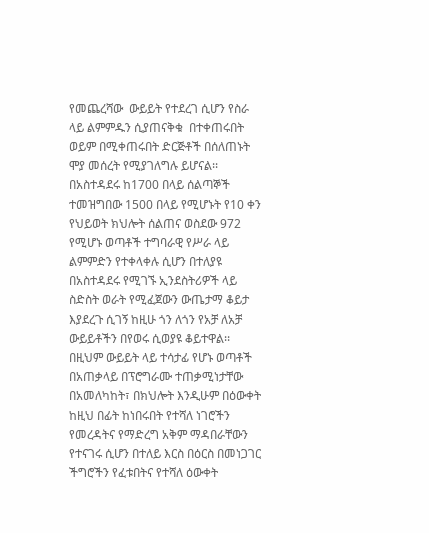የመጨረሻው  ውይይት የተደረገ ሲሆን የስራ ላይ ልምምዱን ሲያጠናቅቁ  በተቀጠሩበት ወይም በሚቀጠሩበት ድርጅቶች በሰለጠኑት ሞያ መሰረት የሚያገለግሉ ይሆናል፡፡      በአስተዳደሩ ከ1700 በላይ ሰልጣኞች ተመዝግበው 1500 በላይ የሚሆኑት የ10 ቀን የህይወት ክህሎት ሰልጠና ወስደው 972 የሚሆኑ ወጣቶች ተግባራዊ የሥራ ላይ ልምምድን የተቀላቀሉ ሲሆን በተለያዩ በአስተዳደሩ የሚገኙ ኢንደስትሪዎች ላይ ስድስት ወራት የሚፈጀውን ውጤታማ ቆይታ እያደረጉ ሲገኝ ከዚሁ ጎን ለጎን የአቻ ለአቻ ውይይቶችን በየወሩ ሲወያዩ ቆይተዋል፡፡      በዚህም ውይይት ላይ ተሳታፊ የሆኑ ወጣቶች በአጠቃላይ በፕሮግራሙ ተጠቃሚነታቸው በአመለካከት፣ በክህሎት እንዲሁም በዕውቀት ከዚህ በፊት ከነበሩበት የተሻለ ነገሮችን የመረዳትና የማድረግ አቅም ማዳበራቸውን የተናገሩ ሲሆን በተለይ እርስ በዕርስ በመነጋገር ችግሮችን የፈቱበትና የተሻለ ዕውቀት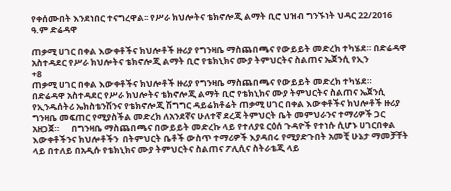የቀሰሙበት እንደነበር ተናግረዋል፡፡ የሥራ ክህሎትና ቴክኖሎጂ ልማት ቢሮ ህዝብ ግንኙነት ህዳር 22/2016 ዓ.ም ድሬዳዋ

ጠቃሚ ሀገር በቀል እውቀቶችና ክህሎቶች ዙሪያ የግንዛቤ ማስጨበጫና የውይይት መድረክ ተካሄደ። በድሬዳዋ አስተዳደር የሥራ ክህሎትና ቴክኖሎጂ ልማት ቢሮ የቴክኒክና ሙያ ትምህርትና ስልጠና ኤጀንሲ የኢን
+8
ጠቃሚ ሀገር በቀል እውቀቶችና ክህሎቶች ዙሪያ የግንዛቤ ማስጨበጫና የውይይት መድረክ ተካሄደ።       በድሬዳዋ አስተዳደር የሥራ ክህሎትና ቴክኖሎጂ ልማት ቢሮ የቴክኒክና ሙያ ትምህርትና ስልጠና ኤጀንሲ የኢንዱሰትሪ ኤክስቴንሽንና የቴክኖሎጂ ሽግግር ዳይሬክቶሬት ጠቃሚ ሀገር በቀል እውቀቶችና ክህሎቶች ዙሪያ ግንዛቤ መፍጠር የሚያስችል መድረክ ለአንደኛና ሁለተኛ ደረጃ ትምህርት ቤት መምህራንና ተማሪዎች ጋር አዘጋጀ።      በግንዛቤ ማስጨበጫና በውይይት መድረኩ ላይ የተለያዩ ርዕሰ ጉዳዮች የተነሱ ሲሆኑ ሀገርበቀል እውቀቶችንና ክህሎቶችን  በትምህርት ቤቶች ውስጥ ተማሪዎች እያዳበሩ የሚያድጉበት አመቺ ሁኔታ ማመቻቸት ላይ በተለይ በአዲሱ የቴክኒክና ሙያ ትምህርትና ስልጠና ፖሊሲና ስትራቴጂ ላይ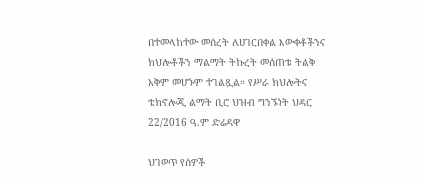በተመላከተው መሰረት ለሀገርበቀል እውቀቶችንና ክህሎቶችን ማልማት ትኩረት መሰጠቱ ትልቅ አቅም መሆኑም ተገልጿል። የሥራ ክህሎትና ቴክኖሎጂ ልማት ቢሮ ህዝብ ግንኙነት ህዳር 22/2016 ዓ.ም ድሬዳዋ

ህገወጥ የሰዎች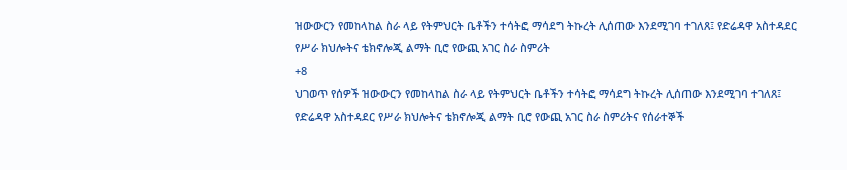ዝውውርን የመከላከል ስራ ላይ የትምህርት ቤቶችን ተሳትፎ ማሳደግ ትኩረት ሊሰጠው እንደሚገባ ተገለጸ፤ የድሬዳዋ አስተዳደር የሥራ ክህሎትና ቴክኖሎጂ ልማት ቢሮ የውጪ አገር ስራ ስምሪት
+8
ህገወጥ የሰዎች ዝውውርን የመከላከል ስራ ላይ የትምህርት ቤቶችን ተሳትፎ ማሳደግ ትኩረት ሊሰጠው እንደሚገባ ተገለጸ፤ የድሬዳዋ አስተዳደር የሥራ ክህሎትና ቴክኖሎጂ ልማት ቢሮ የውጪ አገር ስራ ስምሪትና የሰራተኞች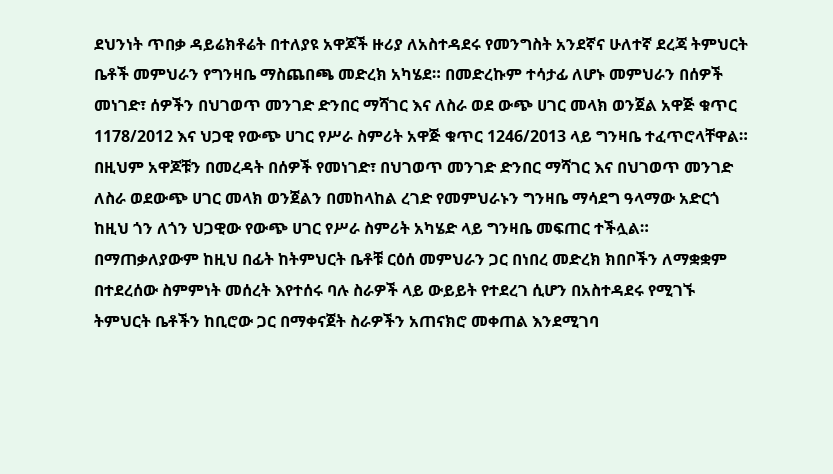ደህንነት ጥበቃ ዳይሬክቶሬት በተለያዩ አዋጆች ዙሪያ ለአስተዳደሩ የመንግስት አንደኛና ሁለተኛ ደረጃ ትምህርት ቤቶች መምህራን የግንዛቤ ማስጨበጫ መድረክ አካሄደ። በመድረኩም ተሳታፊ ለሆኑ መምህራን በሰዎች መነገድ፣ ሰዎችን በህገወጥ መንገድ ድንበር ማሻገር እና ለስራ ወደ ውጭ ሀገር መላክ ወንጀል አዋጅ ቁጥር 1178/2012 እና ህጋዊ የውጭ ሀገር የሥራ ስምሪት አዋጅ ቁጥር 1246/2013 ላይ ግንዛቤ ተፈጥሮላቸዋል። በዚህም አዋጆቹን በመረዳት በሰዎች የመነገድ፣ በህገወጥ መንገድ ድንበር ማሻገር እና በህገወጥ መንገድ ለስራ ወደውጭ ሀገር መላክ ወንጀልን በመከላከል ረገድ የመምህራኑን ግንዛቤ ማሳደግ ዓላማው አድርጎ ከዚህ ጎን ለጎን ህጋዊው የውጭ ሀገር የሥራ ስምሪት አካሄድ ላይ ግንዛቤ መፍጠር ተችሏል። በማጠቃለያውም ከዚህ በፊት ከትምህርት ቤቶቹ ርዕሰ መምህራን ጋር በነበረ መድረክ ክበቦችን ለማቋቋም በተደረሰው ስምምነት መሰረት እየተሰሩ ባሉ ስራዎች ላይ ውይይት የተደረገ ሲሆን በአስተዳደሩ የሚገኙ ትምህርት ቤቶችን ከቢሮው ጋር በማቀናጀት ስራዎችን አጠናክሮ መቀጠል እንደሚገባ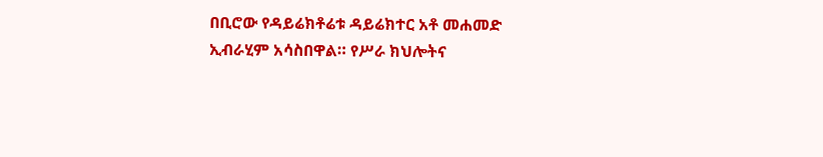በቢሮው የዳይሬክቶሬቱ ዳይሬክተር አቶ መሐመድ ኢብራሂም አሳስበዋል። የሥራ ክህሎትና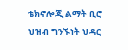ቴክኖሎጂ ልማት ቢሮ ህዝብ ግንኙነት ህዳር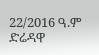22/2016 ዓ.ም ድሬዳዋ